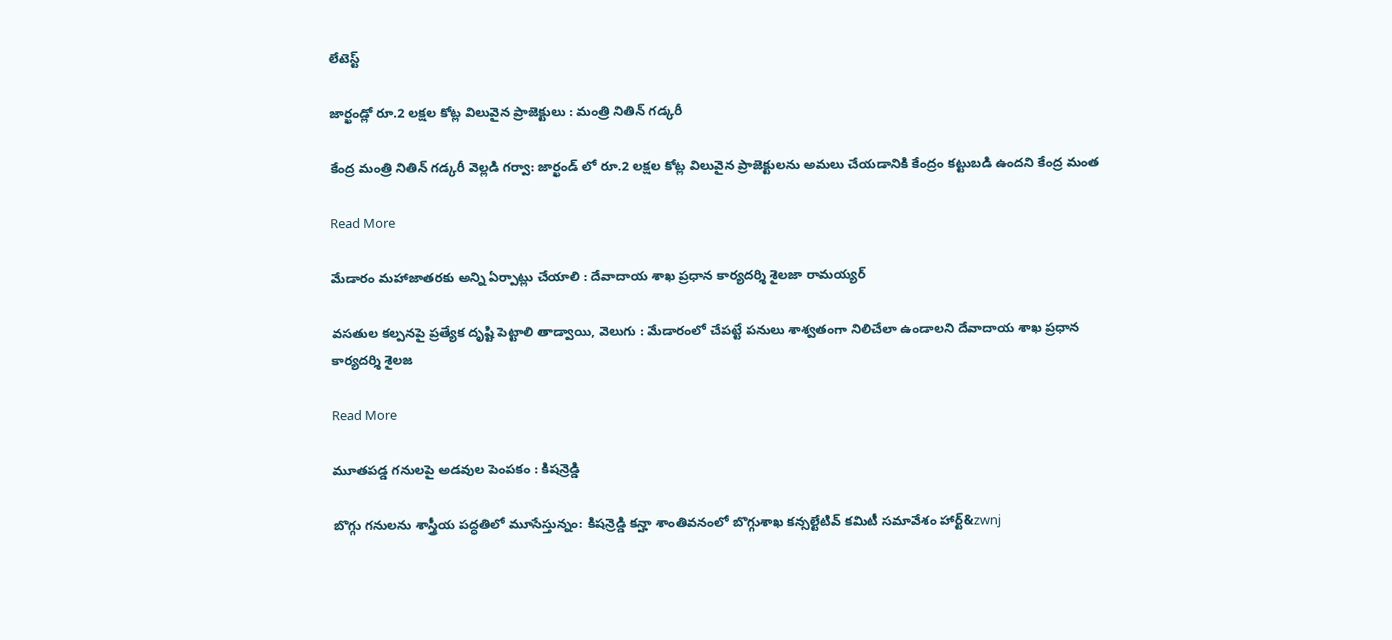లేటెస్ట్

జార్ఖండ్లో రూ.2 లక్షల కోట్ల విలువైన ప్రాజెక్టులు : మంత్రి నితిన్ గడ్కరీ

కేంద్ర మంత్రి నితిన్ గడ్కరీ వెల్లడి గర్వా: జార్ఖండ్ లో రూ.2 లక్షల కోట్ల విలువైన ప్రాజెక్టులను అమలు చేయడానికి కేంద్రం కట్టుబడి ఉందని కేంద్ర మంత

Read More

మేడారం మహాజాతరకు అన్ని ఏర్పాట్లు చేయాలి : దేవాదాయ శాఖ ప్రధాన కార్యదర్శి శైలజా రామయ్యర్‌‌‌‌‌‌‌‌

వసతుల కల్పనపై ప్రత్యేక దృష్టి పెట్టాలి తాడ్వాయి, వెలుగు : మేడారంలో చేపట్టే పనులు శాశ్వతంగా నిలిచేలా ఉండాలని దేవాదాయ శాఖ ప్రధాన కార్యదర్శి శైలజ

Read More

మూతపడ్డ గనులపై అడవుల పెంపకం : కిషన్రెడ్డి

బొగ్గు గనులను శాస్త్రీయ పద్ధతిలో మూసేస్తున్నం: కిషన్రెడ్డి కన్హా శాంతివనంలో బొగ్గుశాఖ కన్సల్టేటివ్ కమిటీ సమావేశం హార్ట్‌‌‌&zwnj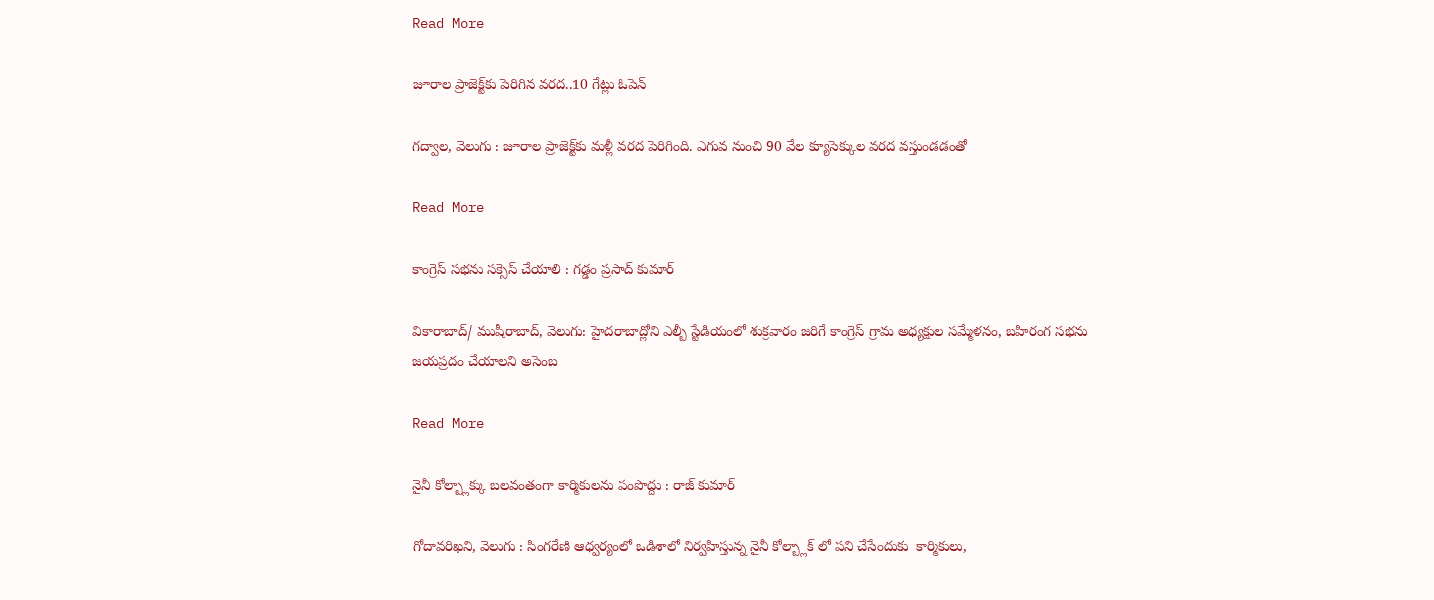Read More

జూరాల ప్రాజెక్ట్‌‌‌‌‌‌‌‌కు పెరిగిన వరద..10 గేట్లు ఓపెన్‌‌‌‌‌‌‌‌

గద్వాల, వెలుగు : జూరాల ప్రాజెక్ట్‌‌‌‌‌‌‌‌కు మళ్లీ వరద పెరిగింది. ఎగువ నుంచి 90 వేల క్యూసెక్కుల వరద వస్తుండడంతో

Read More

కాంగ్రెస్ సభను సక్సెస్ చేయాలి : గడ్డం ప్రసాద్ కుమార్

వికారాబాద్/ ముషీరాబాద్, వెలుగు: హైదరాబాద్లోని ఎల్బీ స్టేడియంలో శుక్రవారం జరిగే కాంగ్రెస్ గ్రామ అధ్యక్షుల సమ్మేళనం, బహిరంగ సభను జయప్రదం చేయాలని అసెంబ

Read More

నైనీ కోల్బ్లాక్కు బలవంతంగా కార్మికులను పంపొద్దు : రాజ్ కుమార్

గోదావరిఖని, వెలుగు : సింగరేణి ఆధ్వర్యంలో ఒడిశాలో నిర్వహిస్తున్న నైనీ కోల్బ్లాక్ లో పని చేసేందుకు  కార్మికులు,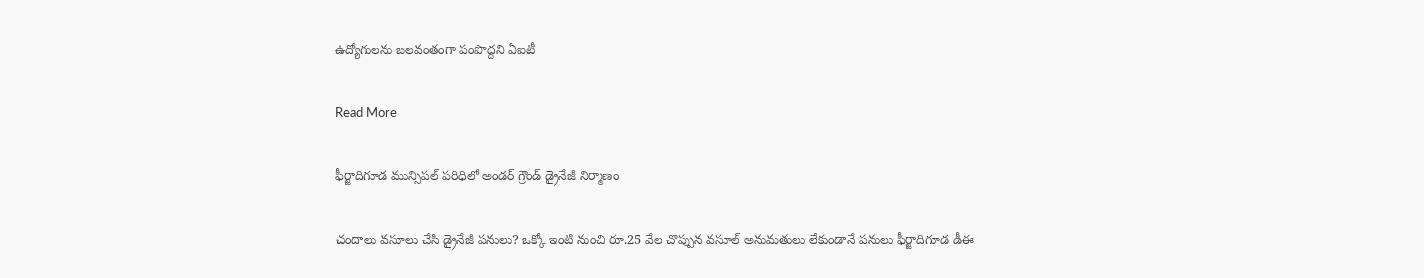ఉద్యోగులను బలవంతంగా పంపొద్దని ఏఐటీ

Read More

ఫీర్జాదిగూడ మున్సిపల్ పరిధిలో అండర్ గ్రౌండ్ డ్రైనేజీ నిర్మాణం

చందాలు వసూలు చేసి డ్రైనేజీ పనులు? ఒక్కో ఇంటి నుంచి రూ.25 వేల చొప్పున వసూల్ అనుమతులు లేకుండానే పనులు ఫీర్జాదిగూడ డీఈ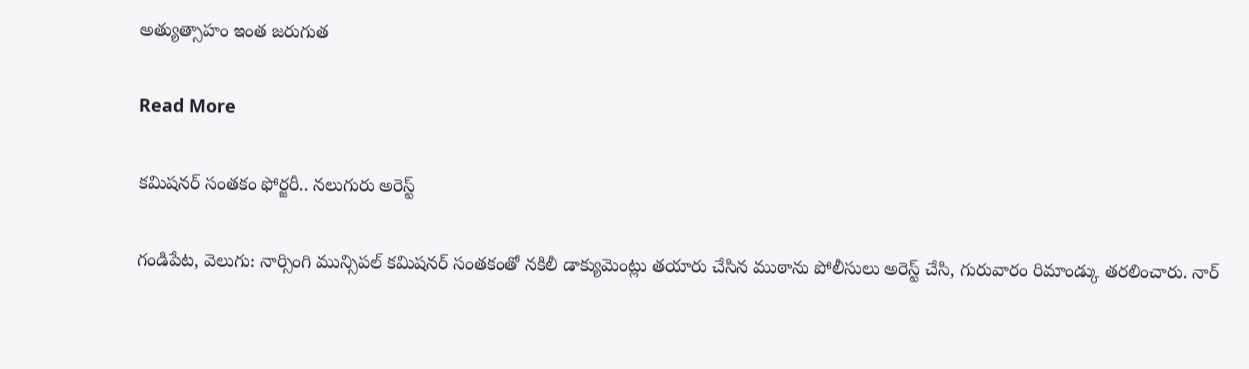అత్యుత్సాహం ఇంత జరుగుత

Read More

కమిషనర్ సంతకం ఫోర్జరీ.. నలుగురు అరెస్ట్

గండిపేట, వెలుగు: నార్సింగి మున్సిపల్ కమిషనర్ సంతకంతో నకిలీ డాక్యుమెంట్లు తయారు చేసిన ముఠాను పోలీసులు అరెస్ట్ చేసి, గురువారం రిమాండ్కు తరలించారు. నార్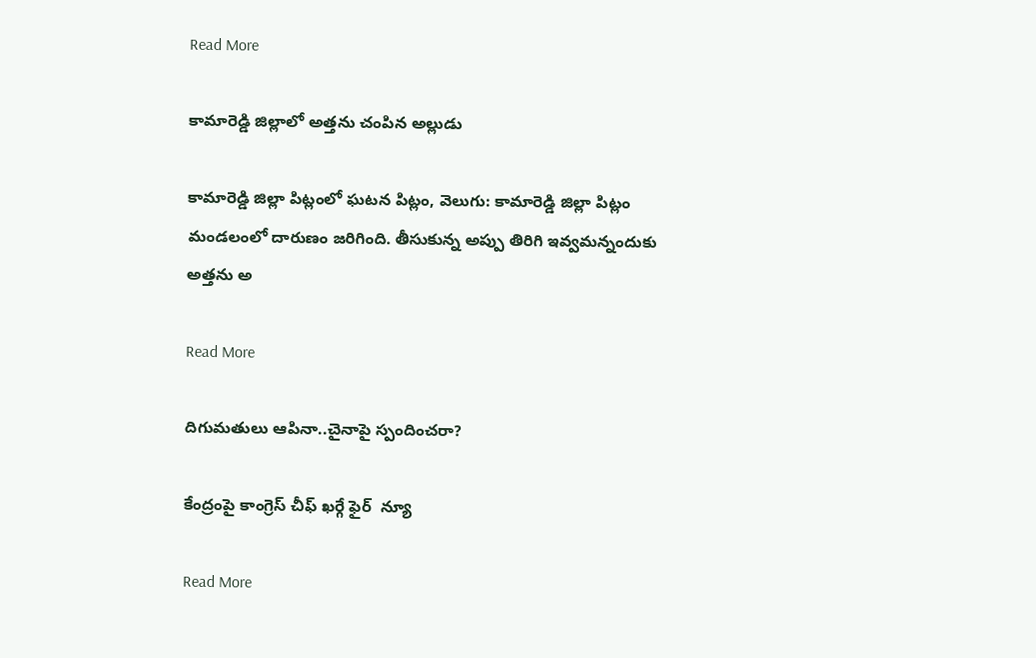Read More

కామారెడ్డి జిల్లాలో అత్తను చంపిన అల్లుడు

కామారెడ్డి జిల్లా పిట్లంలో ఘటన పిట్లం, వెలుగు: కామారెడ్డి జిల్లా పిట్లం మండలంలో దారుణం జరిగింది. తీసుకున్న అప్పు తిరిగి ఇవ్వమన్నందుకు అత్తను అ

Read More

దిగుమతులు ఆపినా..చైనాపై స్పందించరా?

కేంద్రంపై కాంగ్రెస్‌‌‌‌‌‌‌‌ చీఫ్‌‌‌‌‌‌‌‌ ఖర్గే ఫైర్  న్యూ

Read More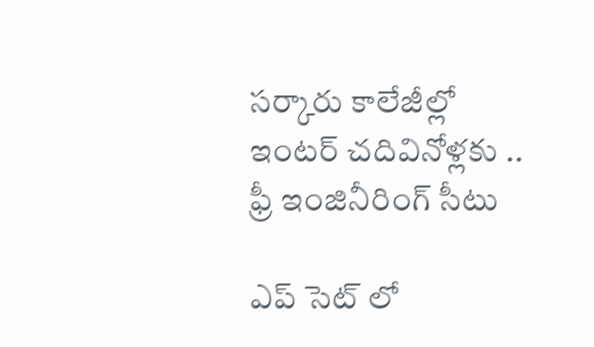సర్కారు కాలేజీల్లో ఇంటర్ చదివినోళ్లకు .. ఫ్రీ ఇంజినీరింగ్ సీటు

ఎప్ సెట్ లో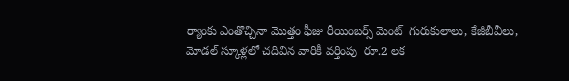ర్యాంకు ఎంతొచ్చినా మొత్తం ఫీజు రీయింబర్స్ మెంట్  గురుకులాలు, కేజీబీవీలు, మోడల్ స్కూళ్లలో చదివిన వారికీ వర్తింపు  రూ.2 లక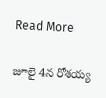Read More

జూలై 4న రోశయ్య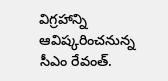విగ్రహాన్ని ఆవిష్కరించనున్న సీఎం రేవంత్.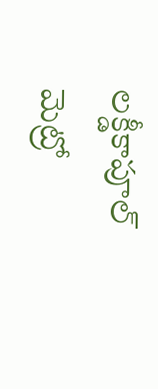లక్డీకాపూల్‌‌‌‌‌‌‌‌‌‌‌‌‌‌‌‌ మెట్రో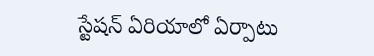స్టేషన్ ఏరియాలో ఏర్పాటు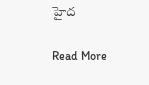హైద

Read More